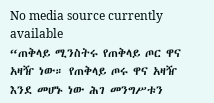No media source currently available
“ጠቅላይ ሚንስትሩ የጠቅላይ ጦር ዋና አዛዥ ነው። የጠቅላይ ጦሩ ዋና አዛዥ እንደ መሆኑ ነው ሕገ መንግሥቱን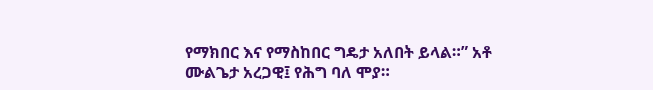የማክበር እና የማስከበር ግዴታ አለበት ይላል።” አቶ ሙልጌታ አረጋዊ፤ የሕግ ባለ ሞያ።